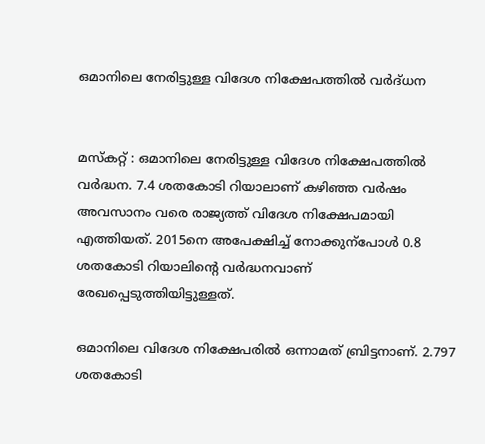ഒമാനിലെ നേരിട്ടുള്ള വിദേശ നിക്ഷേപത്തിൽ‍ വർദ്‍ധന


മസ്‌കറ്റ് : ഒമാനിലെ നേരിട്ടുള്ള വിദേശ നിക്ഷേപത്തിൽ വർദ്ധന. 7.4 ശതകോടി റിയാലാണ് കഴിഞ്ഞ വർഷം അവസാനം വരെ രാജ്യത്ത് വിദേശ നിക്ഷേപമായി എത്തിയത്. 2015നെ അപേക്ഷിച്ച് നോക്കുന്പോൾ 0.8 ശതകോടി റിയാലിന്റെ വർദ്ധനവാണ് രേഖപ്പെടുത്തിയിട്ടുള്ളത്.

ഒമാനിലെ വിദേശ നിക്ഷേപരിൽ ഒന്നാമത് ബ്രിട്ടനാണ്. 2.797 ശതകോടി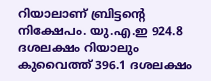റിയാലാണ് ബ്രിട്ടന്റെ നിക്ഷേപം. യു.എ.ഇ 924.8 ദശലക്ഷം റിയാലും കുവൈത്ത് 396.1 ദശലക്ഷം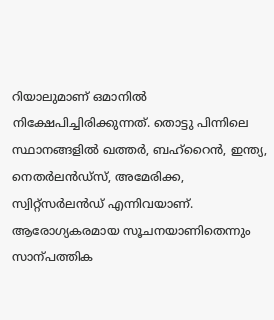റിയാലുമാണ് ഒമാനിൽ നിക്ഷേപിച്ചിരിക്കുന്നത്. തൊട്ടു പിന്നിലെ സ്ഥാനങ്ങളിൽ ഖത്തർ, ബഹ്റൈൻ, ഇന്ത്യ, നെതർലൻഡ്സ്, അമേരിക്ക, സ്വിറ്റ്സർലൻ‍ഡ് എന്നിവയാണ്. ആരോഗ്യകരമായ സൂചനയാണിതെന്നും സാന്പത്തിക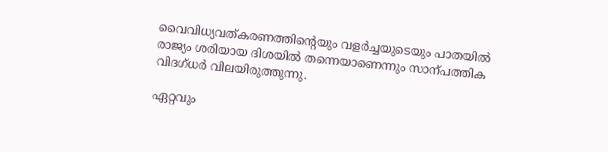വൈവിധ്യവത്കരണത്തിന്റെയും വളർച്ചയുടെയും പാതയിൽ രാജ്യം ശരിയായ ദിശയിൽ തന്നെയാണെന്നും സാന്പത്തിക വിദഗ്ധർ വിലയിരുത്തുന്നു.

ഏറ്റവും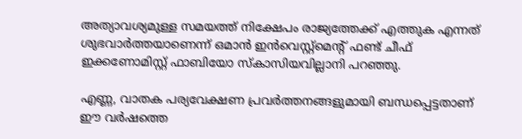അത്യാവശ്യമുള്ള സമയത്ത് നിക്ഷേപം രാജ്യത്തേക്ക് എത്തുക എന്നത് ശുഭവാർത്തയാണെന്ന് ഒമാൻ ഇൻവെസ്റ്റ്മെന്റ് ഫണ്ട് ചീഫ് ഇക്കണോമിസ്റ്റ് ഫാബിയോ സ്കാസിയവില്ലാനി പറഞ്ഞു.

എണ്ണ, വാതക പര്യവേക്ഷണ പ്രവർത്തനങ്ങളുമായി ബന്ധപ്പെട്ടതാണ് ഈ വർഷത്തെ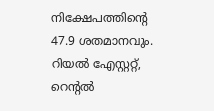നിക്ഷേപത്തിന്റെ 47.9 ശതമാനവും. റിയൽ എേസ്റ്ററ്റ്, റെന്റൽ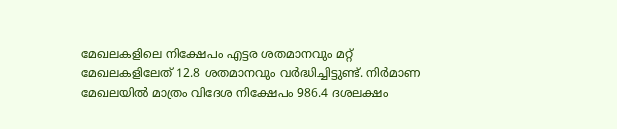മേഖലകളിലെ നിക്ഷേപം എട്ടര ശതമാനവും മറ്റ് മേഖലകളിലേത് 12.8 ശതമാനവും വർദ്ധിച്ചിട്ടുണ്ട്. നിർമാണ മേഖലയിൽ മാത്രം വിദേശ നിക്ഷേപം 986.4 ദശലക്ഷം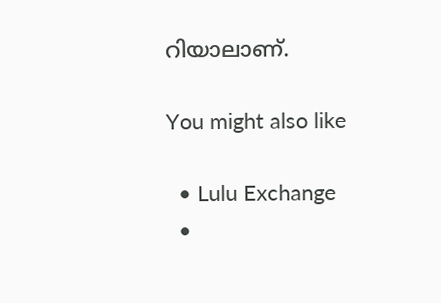റിയാലാണ്.

You might also like

  • Lulu Exchange
  •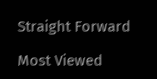Straight Forward

Most Viewed